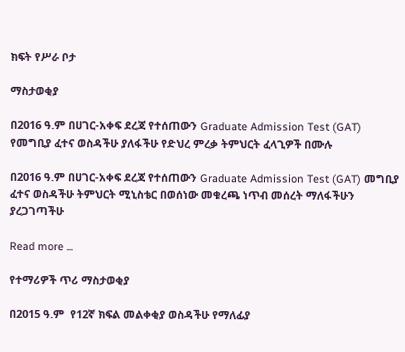ክፍት የሥራ ቦታ

ማስታወቂያ

በ2016 ዓ.ም በሀገር-አቀፍ ደረጃ የተሰጠውን Graduate Admission Test (GAT) የመግቢያ ፈተና ወስዳችሁ ያለፋችሁ የድህረ ምረቃ ትምህርት ፈላጊዎች በሙሉ

በ2016 ዓ.ም በሀገር-አቀፍ ደረጃ የተሰጠውን Graduate Admission Test (GAT) መግቢያ ፈተና ወስዳችሁ ትምህርት ሚኒስቴር በወሰነው መቁረጫ ነጥብ መሰረት ማለፋችሁን ያረጋገጣችሁ

Read more ...

የተማሪዎች ጥሪ ማስታወቂያ

በ2015 ዓ.ም  የ12ኛ ክፍል መልቀቂያ ወስዳችሁ የማለፊያ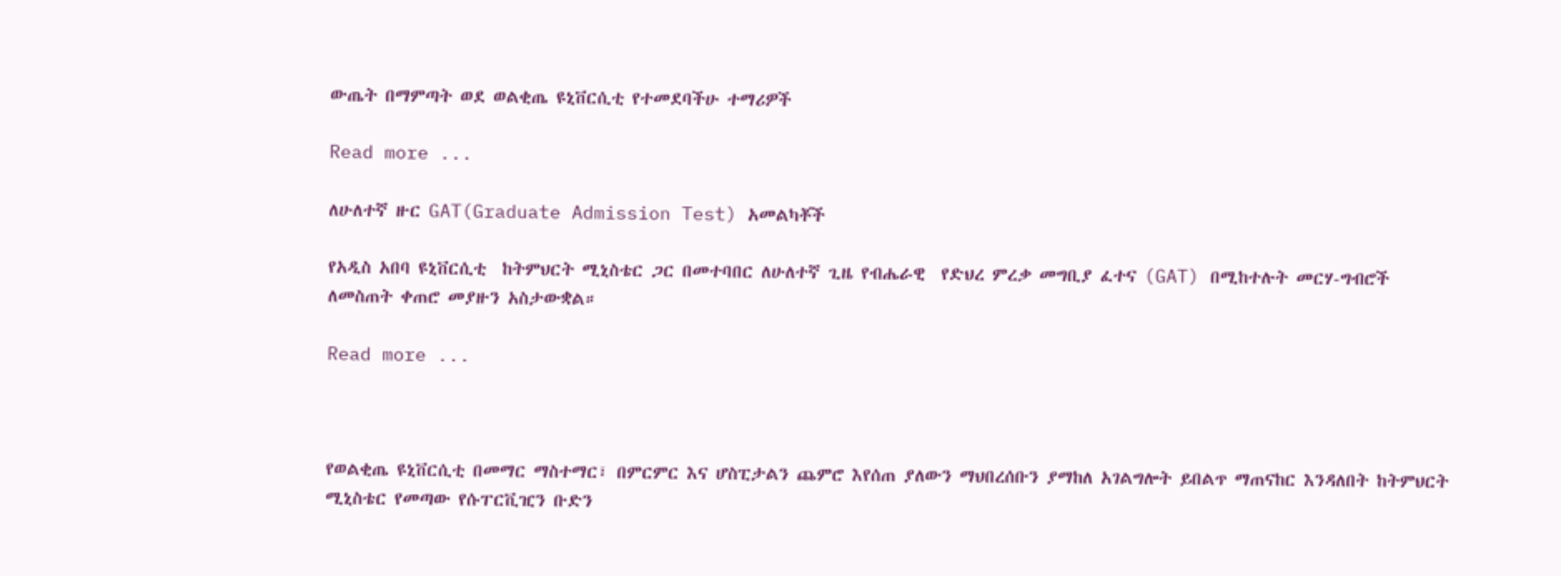ውጤት በማምጣት ወደ ወልቂጤ ዩኒቨርሲቲ የተመደባችሁ ተማሪዎች

Read more ...

ለሁለተኛ ዙር GAT(Graduate Admission Test) አመልካቾች

የአዲስ አበባ ዩኒቨርሲቲ  ከትምህርት ሚኒስቴር ጋር በመተባበር ለሁለተኛ ጊዜ የብሔራዊ  የድህረ ምረቃ መግቢያ ፈተና (GAT) በሚከተሉት መርሃ-ግብሮች ለመስጠት ቀጠሮ መያዙን አስታውቋል።

Read more ...



የወልቂጤ ዩኒቨርሲቲ በመማር ማስተማር፣ በምርምር እና ሆስፒታልን ጨምሮ እየሰጠ ያለውን ማህበረሰቡን ያማከለ አገልግሎት ይበልጥ ማጠናከር እንዳለበት ከትምህርት ሚኒስቴር የመጣው የሱፐርቪዢን ቡድን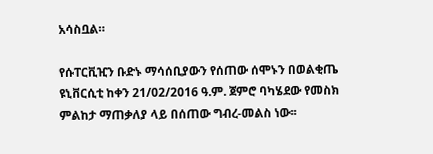አሳስቧል።

የሱፐርቪዢን ቡድኑ ማሳሰቢያውን የሰጠው ሰሞኑን በወልቂጤ ዩኒቨርሲቲ ከቀን 21/02/2016 ዓ.ም. ጀምሮ ባካሄደው የመስክ ምልከታ ማጠቃለያ ላይ በሰጠው ግብረ-መልስ ነው፡፡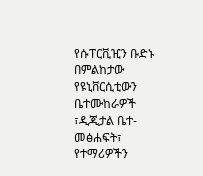የሱፐርቪዢን ቡድኑ በምልከታው የዩኒቨርሲቲውን ቤተሙከራዎች ፣ዲጂታል ቤተ-መፅሐፍት፣ የተማሪዎችን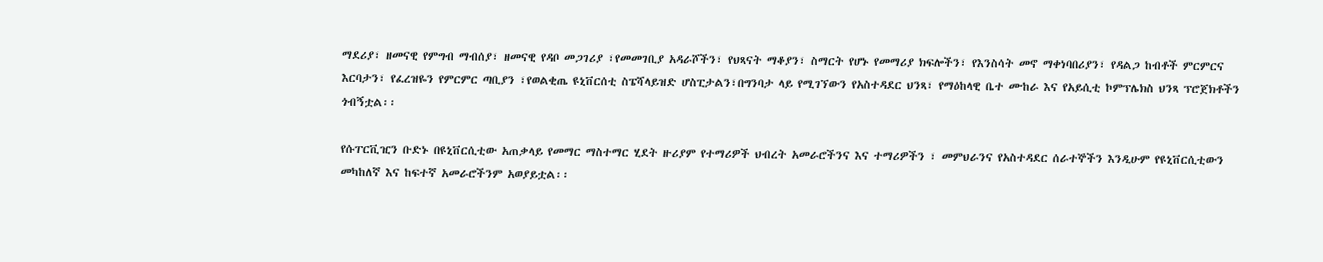ማደሪያ፣ ዘመናዊ የምግብ ማብሰያ፣ ዘመናዊ የዳቦ መጋገሪያ ፣የመመገቢያ አዳራሾችን፣ የህጻናት ማቆያን፣ ስማርት የሆኑ የመማሪያ ክፍሎችን፣ የእንስሳት መኖ ማቀነባበሪያን፣ የዳልጋ ከብቶች ምርምርና እርባታን፣ የፈረዝዬን የምርምር ጣቢያን ፣የወልቂጤ ዩኒቨርሰቲ ስፔሻላይዝድ ሆስፒታልን፣በግንባታ ላይ የሚገኘውን የአስተዳደር ህንጻ፣ የማዕከላዊ ቤተ ሙከራ እና የአይሲቲ ኮምፕሌክስ ህንጻ ፕሮጀክቶችን ጎብኝቷል፡፡

የሱፐርቪዢን ቡድኑ በዩኒቨርሲቲው አጠቃላይ የመማር ማስተማር ሂደት ዙሪያም የተማሪዎች ህብረት አመራሮችንና እና ተማሪዎችን ፣ መምህራንና የአስተዳደር ሰራተኞችን እንዲሁም የዩኒቨርሲቲውን መካከለኛ እና ከፍተኛ አመራሮችንም አወያይቷል፡፡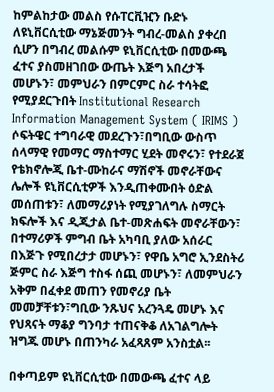ከምልከታው መልስ የሱፐርቪዢን ቡድኑ ለዩኒቨርሲቲው ማኔጅመንት ግብረ-መልስ ያቀረበ ሲሆን በግብረ መልሱም ዩኒቨርሲቲው በመውጫ ፈተና ያስመዘገበው ውጤት እጅግ አበረታች መሆኑን፣ መምህራን በምርምር ስራ ተሳትፎ የሚያደርጉበት Institutional Research Information Management System ( IRIMS ) ሶፍትዌር ተግባራዊ መደረጉን፣በግቢው ውስጥ ሰላማዊ የመማር ማስተማር ሂደት መኖሩን፣ የተደራጀ የቴክኖሎጂ ቤተ-ሙከራና ማሽኖች መኖራቸውና ሌሎች ዩኒቨርሲቲዎች እንዲጠቀሙበት ዕድል መሰጠቱን፣ ለመማሪያነት የሚያገለግሉ ስማርት ክፍሎች እና ዲጂታል ቤተ-መጽሐፍት መኖራቸውን፣ በተማሪዎች ምግብ ቤት አካባቢ ያለው አሰራር በእጅጉ የሚበረታታ መሆኑን፣ የዋቤ አግሮ ኢንደስትሪ ጅምር ስራ እጅግ ተስፋ ሰጪ መሆኑን፣ ለመምህራን አቅም በፈቀደ መጠን የመኖሪያ ቤት መመቻቸቱን፣ግቢው ንጹህና አረንጓዴ መሆኑ እና የህጻናት ማቆያ ግንባታ ተጠናቅቆ ለአገልግሎት ዝግጁ መሆኑ በጠንካራ አፈጻጸም አንስቷል፡፡

በቀጣይም ዩኒቨርሲቲው በመውጫ ፈተና ላይ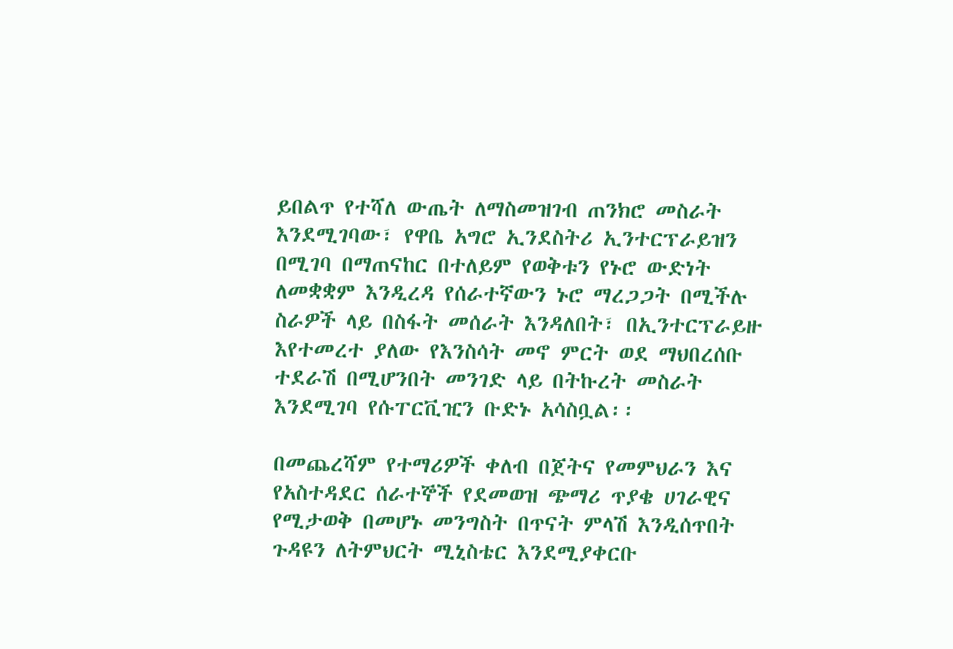ይበልጥ የተሻለ ውጤት ለማስመዝገብ ጠንክሮ መስራት እንደሚገባው፣ የዋቤ አግሮ ኢንደስትሪ ኢንተርፕራይዝን በሚገባ በማጠናከር በተለይም የወቅቱን የኑሮ ውድነት ለመቋቋም እንዲረዳ የሰራተኛውን ኑሮ ማረጋጋት በሚችሉ ስራዎች ላይ በስፋት መሰራት እንዳለበት፣ በኢንተርፕራይዙ እየተመረተ ያለው የእንስሳት መኖ ምርት ወደ ማህበረሰቡ ተደራሽ በሚሆንበት መንገድ ላይ በትኩረት መስራት እንደሚገባ የሱፐርቪዢን ቡድኑ አሳስቧል፡፡

በመጨረሻም የተማሪዎች ቀለብ በጀትና የመምህራን እና የአስተዳደር ሰራተኞች የደመወዝ ጭማሪ ጥያቄ ሀገራዊና የሚታወቅ በመሆኑ መንግስት በጥናት ምላሽ እንዲሰጥበት ጉዳዩን ለትምህርት ሚኒስቴር እንደሚያቀርቡ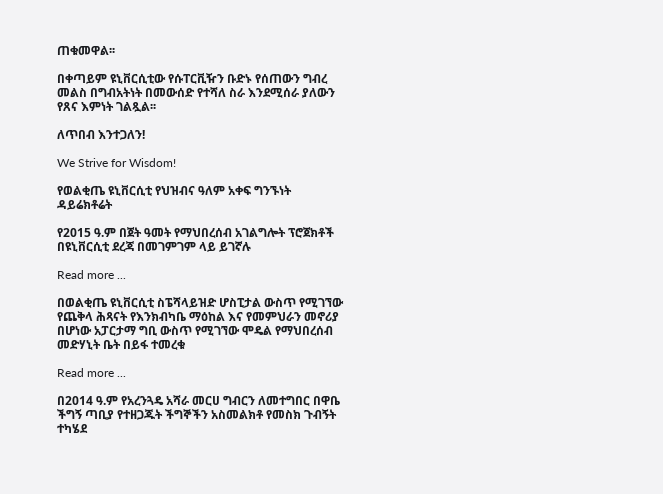ጠቁመዋል፡፡

በቀጣይም ዩኒቨርሲቲው የሱፐርቪዥን ቡድኑ የሰጠውን ግብረ መልስ በግብአትነት በመውሰድ የተሻለ ስራ እንደሚሰራ ያለውን የጸና እምነት ገልጿል፡፡

ለጥበብ እንተጋለን!

We Strive for Wisdom!

የወልቂጤ ዩኒቨርሲቲ የህዝብና ዓለም አቀፍ ግንኙነት ዳይሬክቶሬት

የ2015 ዓ.ም በጀት ዓመት የማህበረሰብ አገልግሎት ፕሮጀክቶች በዩኒቨርሲቲ ደረጃ በመገምገም ላይ ይገኛሉ

Read more ...

በወልቂጤ ዩኒቨርሲቲ ስፔሻላይዝድ ሆስፒታል ውስጥ የሚገኘው የጨቅላ ሕጻናት የእንክብካቤ ማዕከል እና የመምህራን መኖሪያ በሆነው አፓርታማ ግቢ ውስጥ የሚገኘው ሞዴል የማህበረሰብ መድሃኒት ቤት በይፋ ተመረቁ

Read more ...

በ2014 ዓ.ም የአረንጓዴ አሻራ መርሀ ግብርን ለመተግበር በዋቤ ችግኝ ጣቢያ የተዘጋጁት ችግኞችን አስመልክቶ የመስክ ጉብኝት ተካሄደ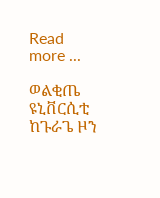Read more ...

ወልቂጤ ዩኒቨርሲቲ ከጉራጌ ዞን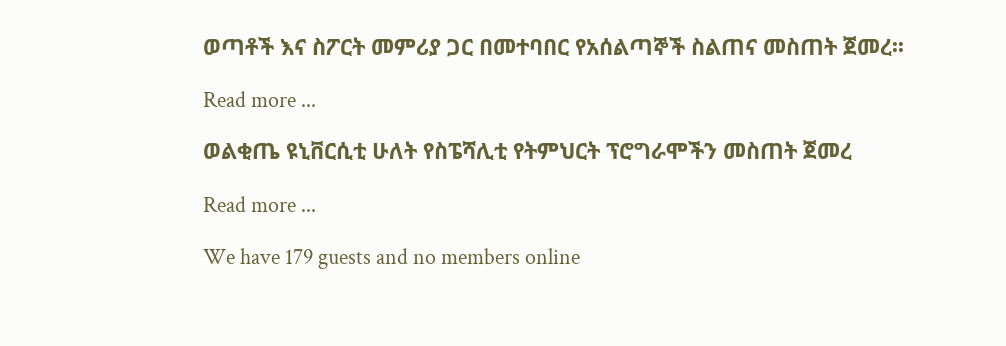ወጣቶች እና ስፖርት መምሪያ ጋር በመተባበር የአሰልጣኞች ስልጠና መስጠት ጀመረ፡፡

Read more ...

ወልቂጤ ዩኒቨርሲቲ ሁለት የስፔሻሊቲ የትምህርት ፕሮግራሞችን መስጠት ጀመረ

Read more ...

We have 179 guests and no members online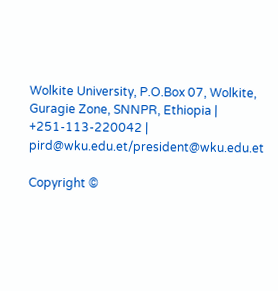Wolkite University, P.O.Box 07, Wolkite, Guragie Zone, SNNPR, Ethiopia | +251-113-220042 | pird@wku.edu.et/president@wku.edu.et

Copyright ©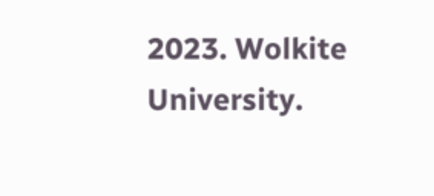2023. Wolkite University.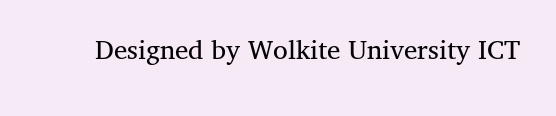Designed by Wolkite University ICT